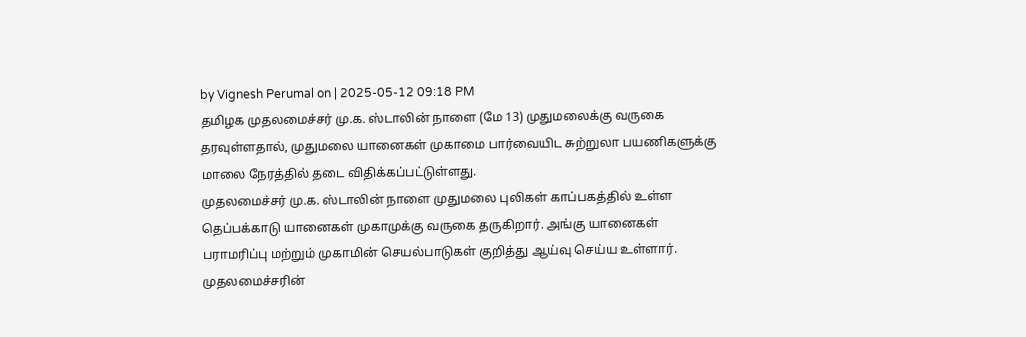by Vignesh Perumal on | 2025-05-12 09:18 PM
தமிழக முதலமைச்சர் மு.க. ஸ்டாலின் நாளை (மே 13) முதுமலைக்கு வருகை தரவுள்ளதால், முதுமலை யானைகள் முகாமை பார்வையிட சுற்றுலா பயணிகளுக்கு மாலை நேரத்தில் தடை விதிக்கப்பட்டுள்ளது.
முதலமைச்சர் மு.க. ஸ்டாலின் நாளை முதுமலை புலிகள் காப்பகத்தில் உள்ள தெப்பக்காடு யானைகள் முகாமுக்கு வருகை தருகிறார். அங்கு யானைகள் பராமரிப்பு மற்றும் முகாமின் செயல்பாடுகள் குறித்து ஆய்வு செய்ய உள்ளார்.
முதலமைச்சரின்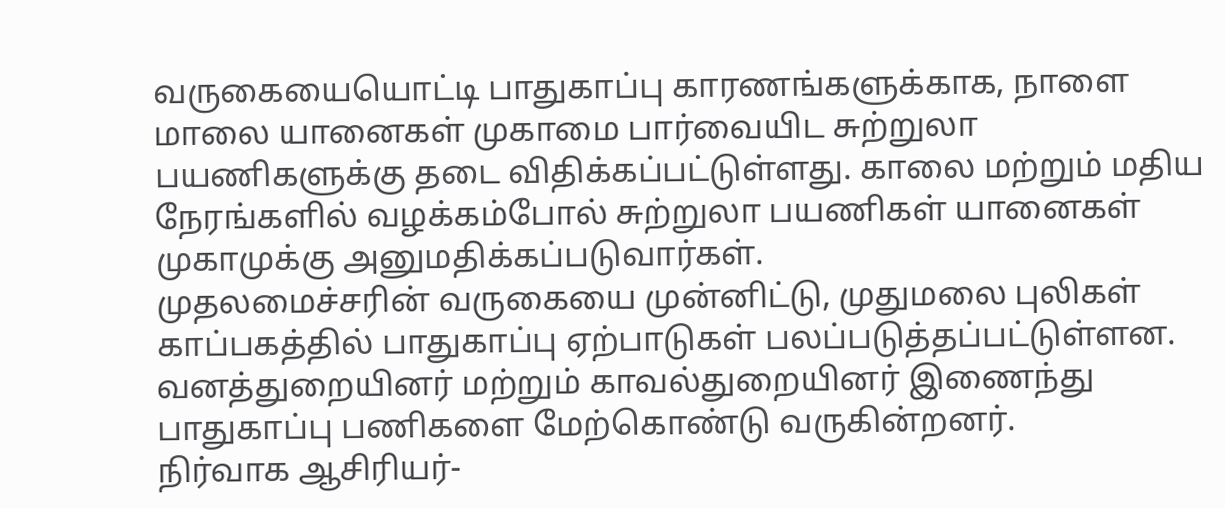வருகையையொட்டி பாதுகாப்பு காரணங்களுக்காக, நாளை மாலை யானைகள் முகாமை பார்வையிட சுற்றுலா பயணிகளுக்கு தடை விதிக்கப்பட்டுள்ளது. காலை மற்றும் மதிய நேரங்களில் வழக்கம்போல் சுற்றுலா பயணிகள் யானைகள் முகாமுக்கு அனுமதிக்கப்படுவார்கள்.
முதலமைச்சரின் வருகையை முன்னிட்டு, முதுமலை புலிகள் காப்பகத்தில் பாதுகாப்பு ஏற்பாடுகள் பலப்படுத்தப்பட்டுள்ளன. வனத்துறையினர் மற்றும் காவல்துறையினர் இணைந்து பாதுகாப்பு பணிகளை மேற்கொண்டு வருகின்றனர்.
நிர்வாக ஆசிரியர்-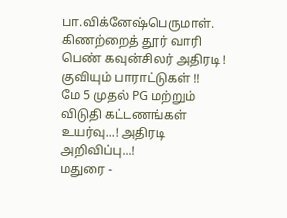பா.விக்னேஷ்பெருமாள்.
கிணற்றைத் தூர் வாரி பெண் கவுன்சிலர் அதிரடி ! குவியும் பாராட்டுகள் !!
மே 5 முதல் PG மற்றும் விடுதி கட்டணங்கள் உயர்வு...! அதிரடி அறிவிப்பு...!
மதுரை -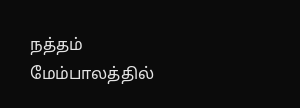நத்தம் மேம்பாலத்தில்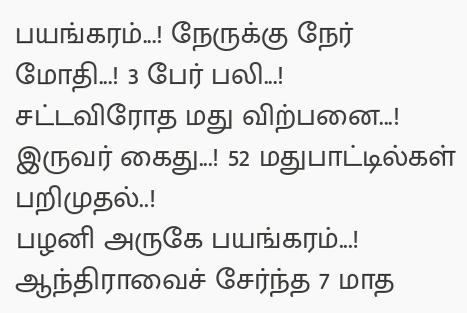பயங்கரம்...! நேருக்கு நேர் மோதி...! 3 பேர் பலி...!
சட்டவிரோத மது விற்பனை...! இருவர் கைது...! 52 மதுபாட்டில்கள் பறிமுதல்..!
பழனி அருகே பயங்கரம்...! ஆந்திராவைச் சேர்ந்த 7 மாத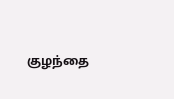குழந்தை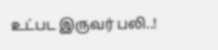உட்பட இருவர் பலி..!